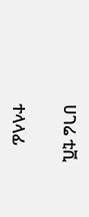ሀገሬ ቲቪ

ተላላፊ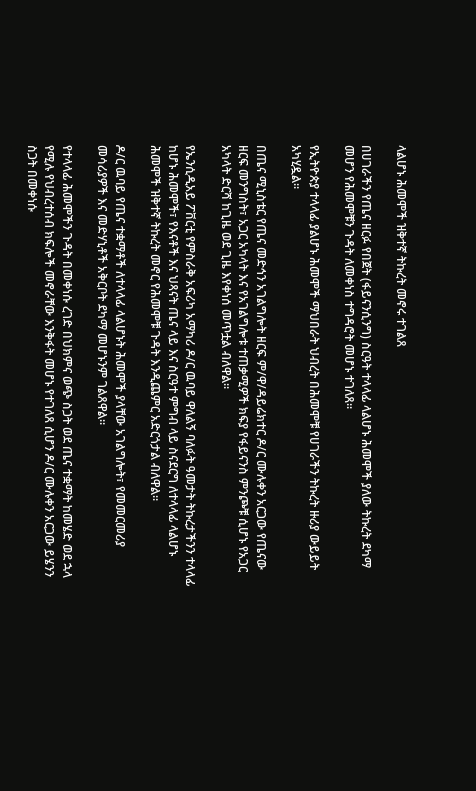ላልሆኑ ሕመሞች ዝቅተኛ ትኩረት መኖሩ ተገልጸ

በሀገራችን የጤና ዘርፉ የበጀት (ፋይናንሲንግ) ስርዓት ተላላፊ ላልሆኑ ሕመሞች ያለው ትኩረት ደካማ መሆን የሕመሞቹን ጉዳት ለመቀነስ ተግዳሮት መሆኑ ተገለጸ።

የኢትዮጵያ ተላላፊ ያልሆኑ ሕመሞች ማህበራት ህብረት በሕመሞቹ የሀገራችን ትኩረት ዙሪያ ውይይት አካሂዷል።

በጤና ሚኒስቴር የጤና መድኅን አገልግሎት ዘርፍ ም/ዋ/ዳይሬክተር ዶ/ር ሙሉቀን አርጋው የጤናው ዘርፍ መንግስት፣ አጋር አካላት እና የአገልግሎቱ ተጠቃሚዎች ክፍያ የፋይናንስ ምንጮቹ ሲሆኑ የአጋር አካላት ድርሻ ከጊዜ ወደ ጊዜ እየቀነሰ መጥቷል ብለዋል።

የኤንሲዲአይ ፖቨርቲ የምስራቅ አፍሪካ አማካሪ ዶ/ር ዉባይ ዋለልኝ ባለፉት ዓመታት ትኩረታችንን ተላላፊ ከሆኑ ሕመሞች፣ የእናቶች እና ህጻናት ጤና ላይ እና ስርዓተ ምግብ ላይ ስናደርግ ለተላላፊ ላልሆኑ ሕመሞች ዝቅተኛ ትኩረት መኖር የሕመሞቹ ጉዳት እንዲጨምር አድርጎታል ብለዋል።

ዶ/ር ዉባይ የጤና ተቋማቶች ለተላላፊ ላልሆኑት ሕመሞች ያላቸው አገልግሎት፣ የመመርመሪያ መሳሪያዎች እና መድሃኒቶች አቅርቦት ደካማ መሆኑንም ገልጸዋል።

የተላላፊ ሕመሞችን ጉዳት በመቀነሱ ረገድ በህክምና ወጭ ስጋት ወደ ጤና ተቋማት ከመሄድ ወደ ኋላ የሚሉ የህብረተሰብ ክፍሎች መኖራቸው እንቅፋት መሆኑ የተገለጸ ሲሆን ዶ/ር ሙሉቀን አርጋው ይሄንን ስጋት በመቀነሱ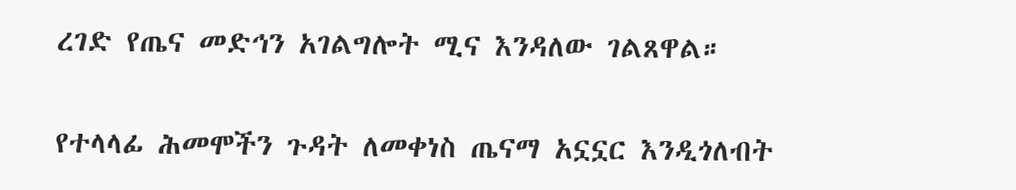ረገድ የጤና መድኅን አገልግሎት ሚና እንዳለው ገልጸዋል።

የተላላፊ ሕመሞችን ጉዳት ለመቀነስ ጤናማ አኗኗር እንዲጎለብት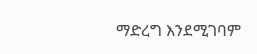ማድረግ እንደሚገባም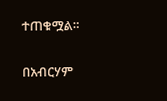ተጠቁሟል።

በአብርሃም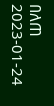በለጠ
2023-01-24